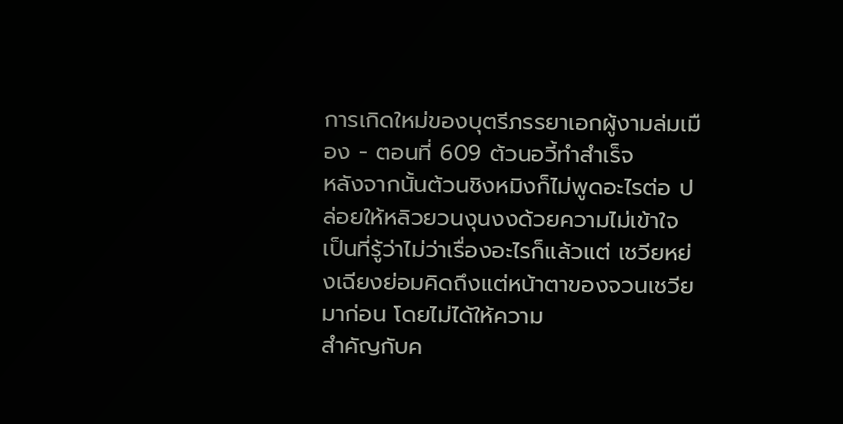การเกิดใหม่ของบุตรีภรรยาเอกผู้งามล่มเมือง - ตอนที่ 609 ต้วนอวี้ทำสำเร็จ
หลังจากนั้นต้วนชิงหมิงก็ไม่พูดอะไรต่อ ปล่อยให้หลิวยวนงุนงงด้วยความไม่เข้าใจ
เป็นที่รู้ว่าไม่ว่าเรื่องอะไรก็แล้วแต่ เชวียหย่งเฉียงย่อมคิดถึงแต่หน้าตาของจวนเชวียมาก่อน โดยไม่ได้ให้ความ
สำคัญกับค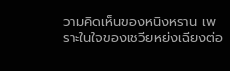วามคิดเห็นของหนิงหราน เพราะในใจของเชวียหย่งเฉียงต่อ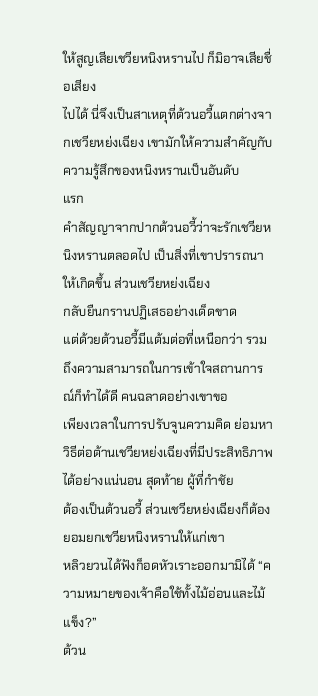ให้สูญเสียเชวียหนิงหรานไป ก็มิอาจเสียชื่อเสียง
ไปได้ นี่จึงเป็นสาเหตุที่ต้วนอวี้แตกต่างจากเชวียหย่งเฉียง เขามักให้ความสำคัญกับความรู้สึกของหนิงหรานเป็นอันดับ
แรก
คำสัญญาจากปากต้วนอวี้ว่าจะรักเชวียหนิงหรานตลอดไป เป็นสิ่งที่เขาปรารถนาให้เกิดขึ้น ส่วนเชวียหย่งเฉียง
กลับยืนกรานปฏิเสธอย่างเด็ดขาด
แต่ด้วยต้วนอวี้มีแต้มต่อที่เหนือกว่า รวมถึงความสามารถในการเข้าใจสถานการณ์ก็ทำได้ดี คนฉลาดอย่างเขาขอ
เพียงเวลาในการปรับจูนความคิด ย่อมหาวิธีต่อต้านเชวียหย่งเฉียงที่มีประสิทธิภาพได้อย่างแน่นอน สุดท้าย ผู้ที่กำชัย
ต้องเป็นต้วนอวี้ ส่วนเชวียหย่งเฉียงก็ต้องยอมยกเชวียหนิงหรานให้แก่เขา
หลิวยวนได้ฟังก็อดหัวเราะออกมามิได้ “ความหมายของเจ้าคือใช้ทั้งไม้อ่อนและไม้แข็ง?”
ต้วน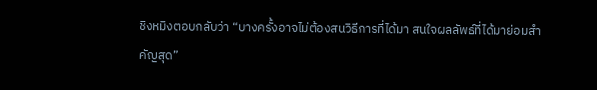ชิงหมิงตอบกลับว่า “บางครั้งอาจไม่ต้องสนวิธีการที่ได้มา สนใจผลลัพธ์ที่ได้มาย่อมสำคัญสุด”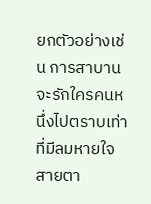ยกตัวอย่างเช่น การสาบานจะรักใครคนหนึ่งไปตราบเท่าที่มีลมหายใจ
สายตา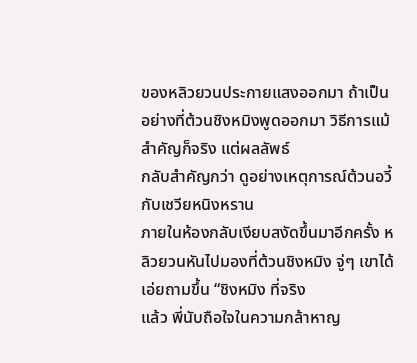ของหลิวยวนประกายแสงออกมา ถ้าเป็นอย่างที่ต้วนชิงหมิงพูดออกมา วิธีการแม้สำคัญก็จริง แต่ผลลัพธ์
กลับสำคัญกว่า ดูอย่างเหตุการณ์ต้วนอวี้กับเชวียหนิงหราน
ภายในห้องกลับเงียบสงัดขึ้นมาอีกครั้ง หลิวยวนหันไปมองที่ต้วนชิงหมิง จู่ๆ เขาได้เอ่ยถามขึ้น “ชิงหมิง ที่จริง
แล้ว พี่นับถือใจในความกล้าหาญ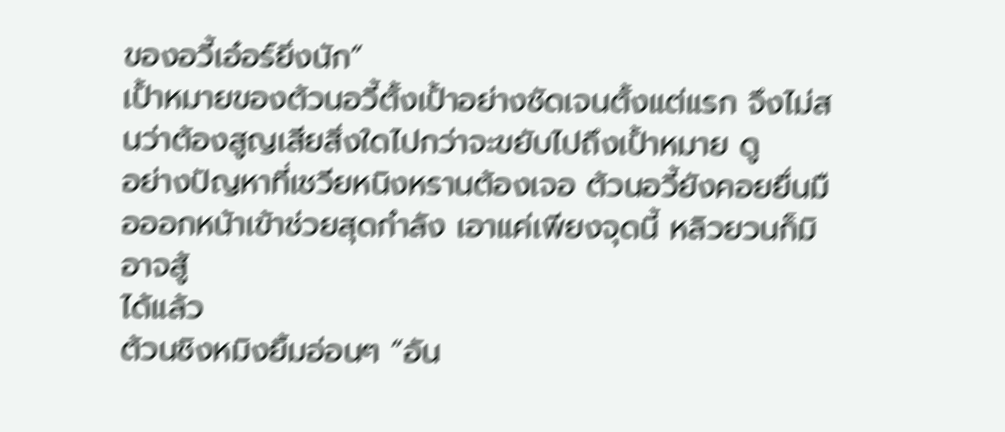ของอวี้เอ๋อร์ยิ่งนัก”
เปั้าหมายของต้วนอวี้ตั้งเปั้าอย่างชัดเจนตั้งแต่แรก จึงไม่สนว่าต้องสูญเสียสิ่งใดไปกว่าจะขยับไปถึงเปั้าหมาย ดู
อย่างปัญหาที่เชวียหนิงหรานต้องเจอ ต้วนอวี้ยังคอยยื่นมือออกหน้าเข้าช่วยสุดกำลัง เอาแค่เพียงจุดนี้ หลิวยวนก็มิอาจสู้
ได้แล้ว
ต้วนชิงหมิงยิ้มอ่อนๆ “อัน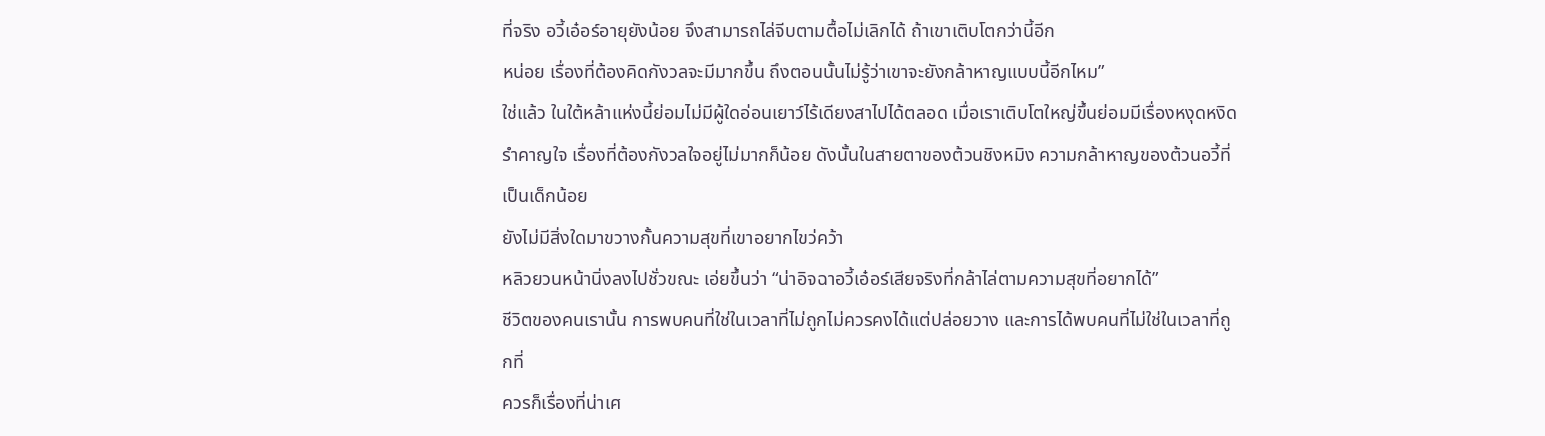ที่จริง อวี้เอ๋อร์อายุยังน้อย จึงสามารถไล่จีบตามตื้อไม่เลิกได้ ถ้าเขาเติบโตกว่านี้อีก
หน่อย เรื่องที่ต้องคิดกังวลจะมีมากขึ้น ถึงตอนนั้นไม่รู้ว่าเขาจะยังกล้าหาญแบบนี้อีกไหม”
ใช่แล้ว ในใต้หล้าแห่งนี้ย่อมไม่มีผู้ใดอ่อนเยาว์ไร้เดียงสาไปได้ตลอด เมื่อเราเติบโตใหญ่ขึ้นย่อมมีเรื่องหงุดหงิด
รำคาญใจ เรื่องที่ต้องกังวลใจอยู่ไม่มากก็น้อย ดังนั้นในสายตาของต้วนชิงหมิง ความกล้าหาญของต้วนอวี้ที่เป็นเด็กน้อย
ยังไม่มีสิ่งใดมาขวางกั้นความสุขที่เขาอยากไขว่คว้า
หลิวยวนหน้านิ่งลงไปชั่วขณะ เอ่ยขึ้นว่า “น่าอิจฉาอวี้เอ๋อร์เสียจริงที่กล้าไล่ตามความสุขที่อยากได้”
ชีวิตของคนเรานั้น การพบคนที่ใช่ในเวลาที่ไม่ถูกไม่ควรคงได้แต่ปล่อยวาง และการได้พบคนที่ไม่ใช่ในเวลาที่ถูกที่
ควรก็เรื่องที่น่าเศ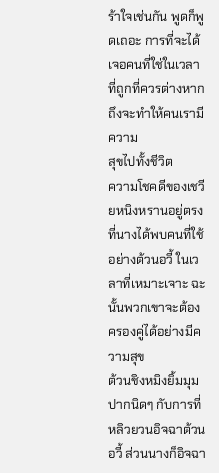ร้าใจเช่นกัน พูดก็พูดเถอะ การที่จะได้เจอคนที่ใช่ในเวลาที่ถูกที่ควรต่างหาก ถึงจะทำให้คนเรามีความ
สุขไปทั้งชีวิต
ความโชคดีของเชวียหนิงหรานอยู่ตรงที่นางได้พบคนที่ใช้อย่างต้วนอวี้ ในเวลาที่เหมาะเจาะ ฉะนั้นพวกเขาจะต้อง
ครองคู่ได้อย่างมีความสุข
ต้วนชิงหมิงยิ้มมุมปากนิดๆ กับการที่หลิวยวนอิจฉาต้วนอวี้ ส่วนนางก็อิจฉา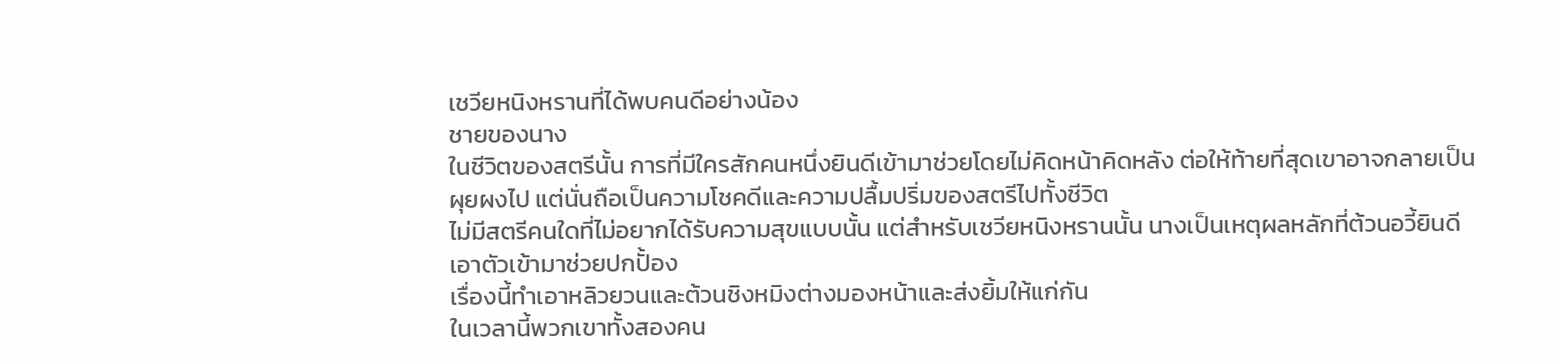เชวียหนิงหรานที่ได้พบคนดีอย่างน้อง
ชายของนาง
ในชีวิตของสตรีนั้น การที่มีใครสักคนหนึ่งยินดีเข้ามาช่วยโดยไม่คิดหน้าคิดหลัง ต่อให้ท้ายที่สุดเขาอาจกลายเป็น
ผุยผงไป แต่นั่นถือเป็นความโชคดีและความปลื้มปริ่มของสตรีไปทั้งชีวิต
ไม่มีสตรีคนใดที่ไม่อยากได้รับความสุขแบบนั้น แต่สำหรับเชวียหนิงหรานนั้น นางเป็นเหตุผลหลักที่ต้วนอวี้ยินดี
เอาตัวเข้ามาช่วยปกปั้อง
เรื่องนี้ทำเอาหลิวยวนและต้วนชิงหมิงต่างมองหน้าและส่งยิ้มให้แก่กัน
ในเวลานี้พวกเขาทั้งสองคน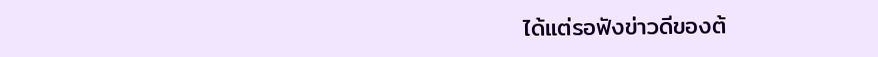ได้แต่รอฟังข่าวดีของต้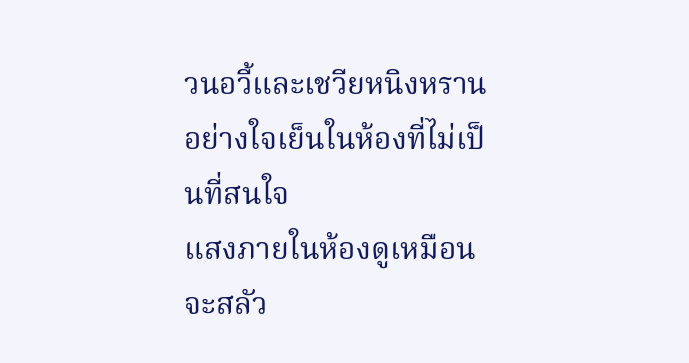วนอวี้และเชวียหนิงหรานอย่างใจเย็นในห้องที่ไม่เป็นที่สนใจ
แสงภายในห้องดูเหมือนจะสลัว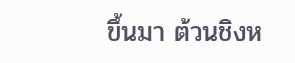ขึ้นมา ต้วนชิงห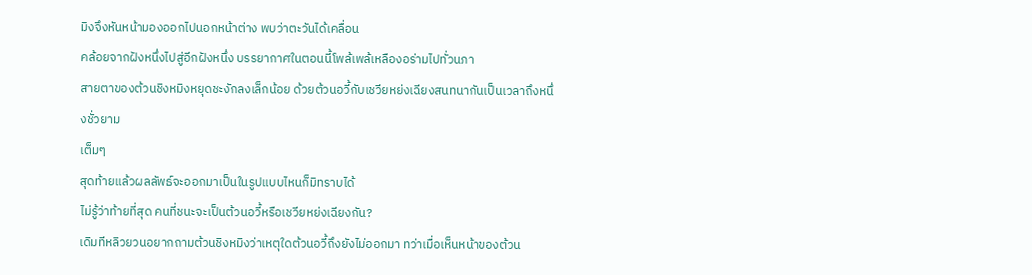มิงจึงหันหน้ามองออกไปนอกหน้าต่าง พบว่าตะวันได้เคลื่อน
คล้อยจากฝังหนึ่งไปสู่อีกฝังหนึ่ง บรรยากาศในตอนนี้โพล้เพล้เหลืองอร่ามไปทั่วนภา
สายตาของต้วนชิงหมิงหยุดชะงักลงเล็กน้อย ด้วยต้วนอวี้กับเชวียหย่งเฉียงสนทนากันเป็นเวลาถึงหนึ่งชั่วยาม
เต็มๆ
สุดท้ายแล้วผลลัพธ์จะออกมาเป็นในรูปแบบไหนก็มิทราบได้
ไม่รู้ว่าท้ายที่สุด คนที่ชนะจะเป็นต้วนอวี้หรือเชวียหย่งเฉียงกัน?
เดิมทีหลิวยวนอยากถามต้วนชิงหมิงว่าเหตุใดต้วนอวี้ถึงยังไม่ออกมา ทว่าเมื่อเห็นหน้าของต้วน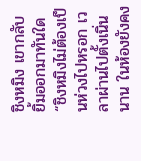ชิงหมิง เขากลับ
ยิ้มออกมาทันใด “ชิงหมิงไม่ต้องเป็นห่วงไปหรอก เวลาผ่านไปตั้งเนิ่นนาน ในห้องยังคง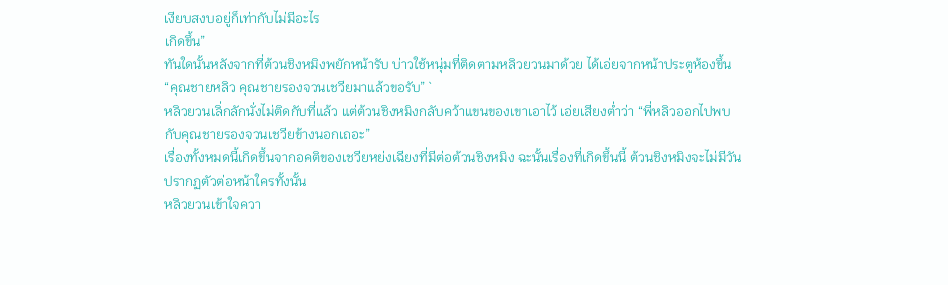เงียบสงบอยู่ก็เท่ากับไม่มีอะไร
เกิดขึ้น”
ทันใดนั้นหลังจากที่ต้วนชิงหมิงพยักหน้ารับ บ่าวใช้หนุ่มที่ติดตามหลิวยวนมาด้วย ได้เอ่ยจากหน้าประตูห้องขึ้น
“คุณชายหลิว คุณชายรองจวนเชวียมาแล้วขอรับ” `
หลิวยวนเลิ่กลักนั่งไม่ติดกับที่แล้ว แต่ต้วนชิงหมิงกลับคว้าแขนของเขาเอาไว้ เอ่ยเสียงตํ่าว่า “พี่หลิวออกไปพบ
กับคุณชายรองจวนเชวียข้างนอกเถอะ”
เรื่องทั้งหมดนี้เกิดขึ้นจากอคติของเชวียหย่งเฉียงที่มีต่อต้วนชิงหมิง ฉะนั้นเรื่องที่เกิดขึ้นนี้ ต้วนชิงหมิงจะไม่มีวัน
ปรากฏตัวต่อหน้าใครทั้งนั้น
หลิวยวนเข้าใจควา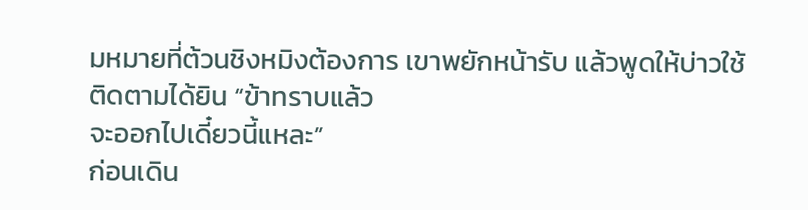มหมายที่ต้วนชิงหมิงต้องการ เขาพยักหน้ารับ แล้วพูดให้บ่าวใช้ติดตามได้ยิน “ข้าทราบแล้ว
จะออกไปเดี๋ยวนี้แหละ”
ก่อนเดิน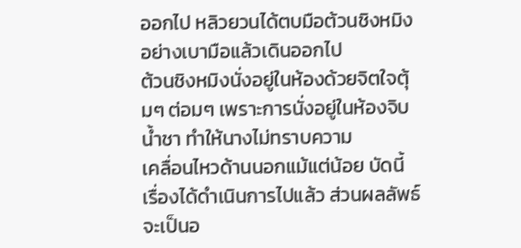ออกไป หลิวยวนได้ตบมือต้วนชิงหมิงอย่างเบามือแล้วเดินออกไป
ต้วนชิงหมิงนั่งอยู่ในห้องด้วยจิตใจตุ้มๆ ต่อมๆ เพราะการนั่งอยู่ในห้องจิบนํ้าชา ทำให้นางไม่ทราบความ
เคลื่อนไหวด้านนอกแม้แต่น้อย บัดนี้ เรื่องได้ดำเนินการไปแล้ว ส่วนผลลัพธ์จะเป็นอ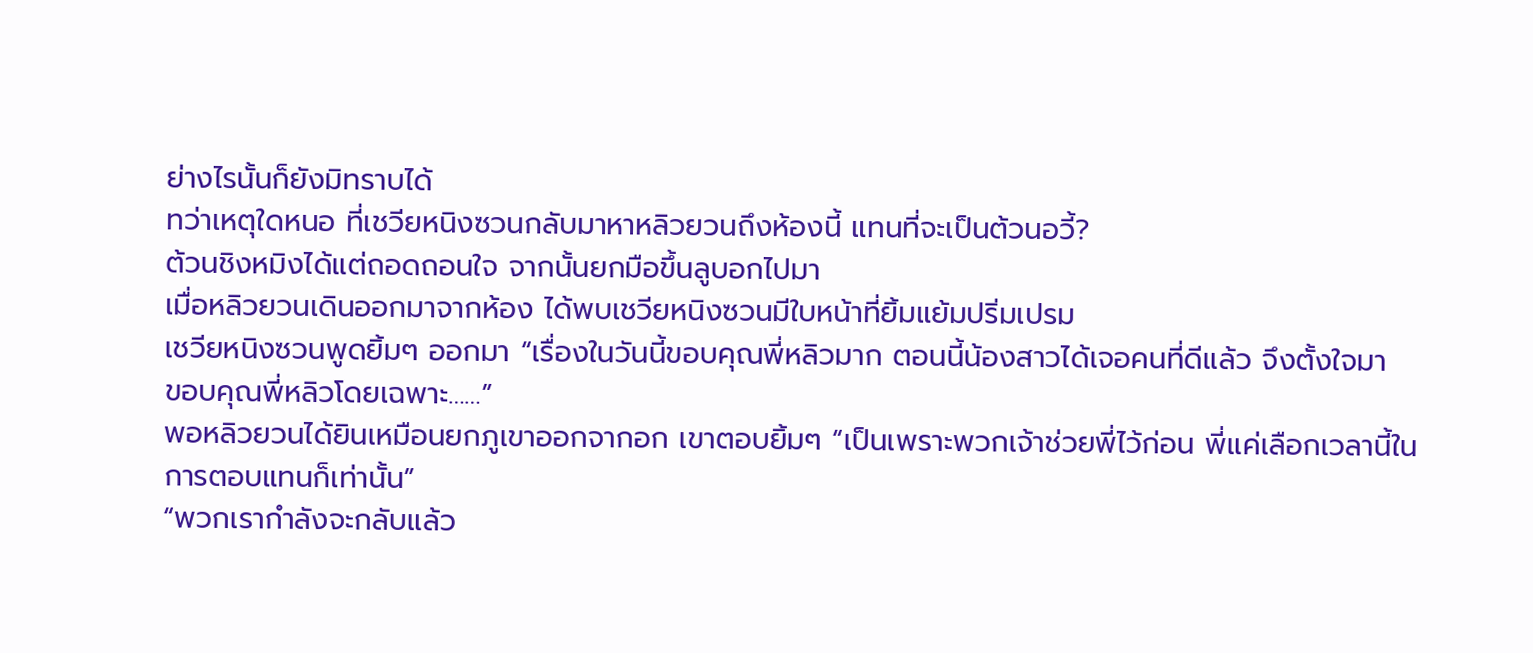ย่างไรนั้นก็ยังมิทราบได้
ทว่าเหตุใดหนอ ที่เชวียหนิงซวนกลับมาหาหลิวยวนถึงห้องนี้ แทนที่จะเป็นต้วนอวี้?
ต้วนชิงหมิงได้แต่ถอดถอนใจ จากนั้นยกมือขึ้นลูบอกไปมา
เมื่อหลิวยวนเดินออกมาจากห้อง ได้พบเชวียหนิงซวนมีใบหน้าที่ยิ้มแย้มปริ่มเปรม
เชวียหนิงซวนพูดยิ้มๆ ออกมา “เรื่องในวันนี้ขอบคุณพี่หลิวมาก ตอนนี้น้องสาวได้เจอคนที่ดีแล้ว จึงตั้งใจมา
ขอบคุณพี่หลิวโดยเฉพาะ……”
พอหลิวยวนได้ยินเหมือนยกภูเขาออกจากอก เขาตอบยิ้มๆ “เป็นเพราะพวกเจ้าช่วยพี่ไว้ก่อน พี่แค่เลือกเวลานี้ใน
การตอบแทนก็เท่านั้น”
“พวกเรากำลังจะกลับแล้ว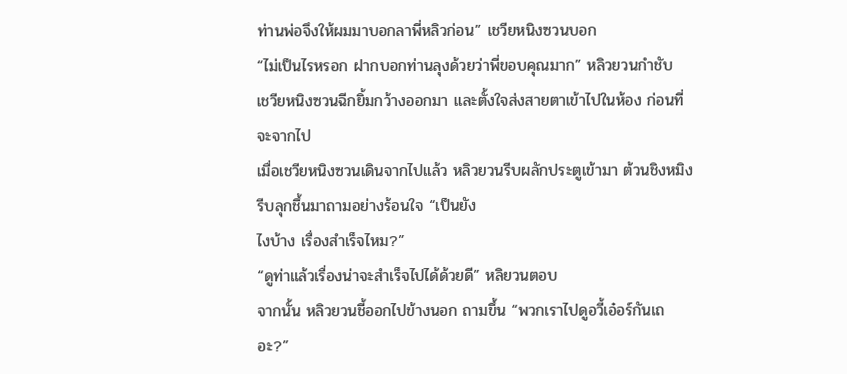ท่านพ่อจึงให้ผมมาบอกลาพี่หลิวก่อน” เชวียหนิงซวนบอก
“ไม่เป็นไรหรอก ฝากบอกท่านลุงด้วยว่าพี่ขอบคุณมาก” หลิวยวนกำชับ
เชวียหนิงซวนฉีกยิ้มกว้างออกมา และตั้งใจส่งสายตาเข้าไปในห้อง ก่อนที่จะจากไป
เมื่อเชวียหนิงซวนเดินจากไปแล้ว หลิวยวนรีบผลักประตูเข้ามา ต้วนชิงหมิงรีบลุกชึ้นมาถามอย่างร้อนใจ “เป็นยัง
ไงบ้าง เรื่องสำเร็จไหม?”
“ดูท่าแล้วเรื่องน่าจะสำเร็จไปได้ด้วยดี” หลิยวนตอบ
จากนั้น หลิวยวนชี้ออกไปข้างนอก ถามขึ้น “พวกเราไปดูอวี้เอ๋อร์กันเถอะ?”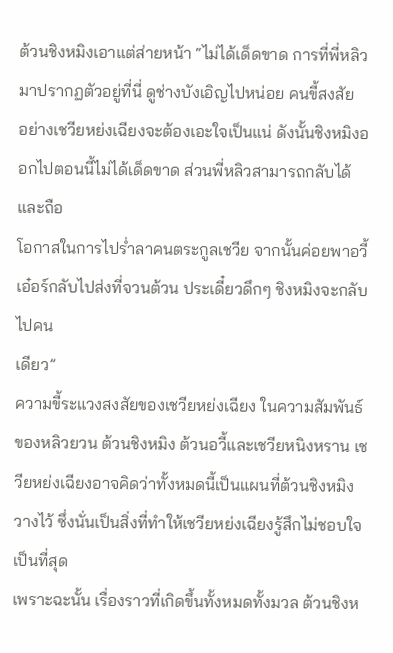ต้วนชิงหมิงเอาแต่ส่ายหน้า “ไม่ได้เด็ดขาด การที่พี่หลิวมาปรากฏตัวอยู่ที่นี่ ดูช่างบังเอิญไปหน่อย คนขี้สงสัย
อย่างเชวียหย่งเฉียงจะต้องเอะใจเป็นแน่ ดังนั้นชิงหมิงออกไปตอนนี้ไม่ได้เด็ดขาด ส่วนพี่หลิวสามารถกลับได้และถือ
โอกาสในการไปรํ่าลาคนตระกูลเชวีย จากนั้นค่อยพาอวี้เอ๋อร์กลับไปส่งที่จวนต้วน ประเดี๋ยวดึกๆ ชิงหมิงจะกลับไปคน
เดียว”
ความขี้ระแวงสงสัยของเชวียหย่งเฉียง ในความสัมพันธ์ของหลิวยวน ต้วนชิงหมิง ต้วนอวี้และเชวียหนิงหราน เช
วียหย่งเฉียงอาจคิดว่าทั้งหมดนี้เป็นแผนที่ต้วนชิงหมิงวางไว้ ซึ่งนั่นเป็นสิ่งที่ทำให้เชวียหย่งเฉียงรู้สึกไม่ชอบใจเป็นที่สุด
เพราะฉะนั้น เรื่องราวที่เกิดขึ้นทั้งหมดทั้งมวล ต้วนชิงห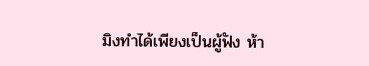มิงทำได้เพียงเป็นผู้ฟัง ห้า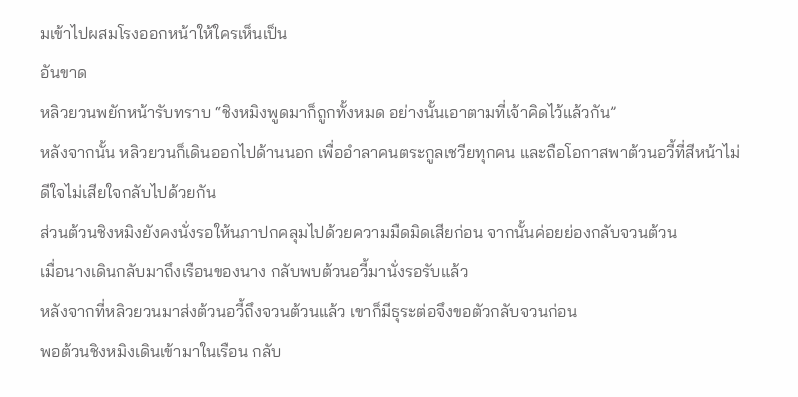มเข้าไปผสมโรงออกหน้าให้ใครเห็นเป็น
อันขาด
หลิวยวนพยักหน้ารับทราบ “ชิงหมิงพูดมาก็ถูกทั้งหมด อย่างนั้นเอาตามที่เจ้าคิดไว้แล้วกัน”
หลังจากนั้น หลิวยวนก็เดินออกไปด้านนอก เพื่ออำลาคนตระกูลเชวียทุกคน และถือโอกาสพาต้วนอวี้ที่สีหน้าไม่
ดีใจไม่เสียใจกลับไปด้วยกัน
ส่วนต้วนชิงหมิงยังคงนั่งรอให้นภาปกคลุมไปด้วยความมืดมิดเสียก่อน จากนั้นค่อยย่องกลับจวนต้วน
เมื่อนางเดินกลับมาถึงเรือนของนาง กลับพบต้วนอวี้มานั่งรอรับแล้ว
หลังจากที่หลิวยวนมาส่งต้วนอวี้ถึงจวนต้วนแล้ว เขาก็มีธุระต่อจึงขอตัวกลับจวนก่อน
พอต้วนชิงหมิงเดินเข้ามาในเรือน กลับ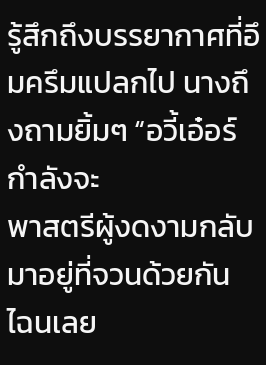รู้สึกถึงบรรยากาศที่อึมครึมแปลกไป นางถึงถามยิ้มๆ “อวี้เอ๋อร์กำลังจะ
พาสตรีผู้งดงามกลับมาอยู่ที่จวนด้วยกัน ไฉนเลย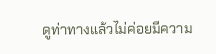ดูท่าทางแล้วไม่ค่อยมีความ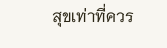สุขเท่าที่ควร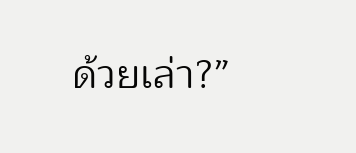ด้วยเล่า?”